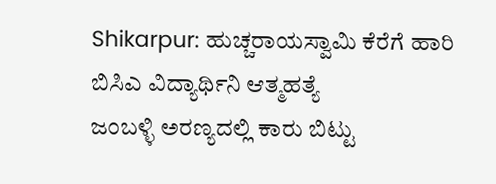Shikarpur: ಹುಚ್ಚರಾಯಸ್ವಾಮಿ ಕೆರೆಗೆ ಹಾರಿ ಬಿಸಿಎ ವಿದ್ಯಾರ್ಥಿನಿ ಆತ್ಮಹತ್ಯೆ
ಜಂಬಳ್ಳಿ ಅರಣ್ಯದಲ್ಲಿ ಕಾರು ಬಿಟ್ಟು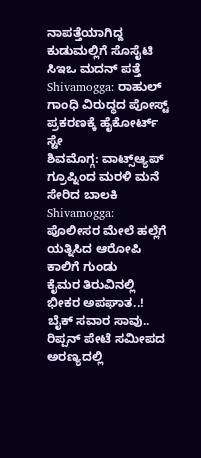ನಾಪತ್ತೆಯಾಗಿದ್ದ ಕುಡುಮಲ್ಲಿಗೆ ಸೊಸೈಟಿ ಸಿಇಒ ಮದನ್ ಪತ್ತೆ
Shivamogga: ರಾಹುಲ್ ಗಾಂಧಿ ವಿರುದ್ಧದ ಪೋಸ್ಟ್ ಪ್ರಕರಣಕ್ಕೆ ಹೈಕೋರ್ಟ್ ಸ್ಟೇ
ಶಿವಮೊಗ್ಗ: ವಾಟ್ಸ್ಆ್ಯಪ್ ಗ್ರೂಪ್ನಿಂದ ಮರಳಿ ಮನೆ ಸೇರಿದ ಬಾಲಕಿ
Shivamogga: ಪೊಲೀಸರ ಮೇಲೆ ಹಲ್ಲೆಗೆ ಯತ್ನಿಸಿದ ಆರೋಪಿ ಕಾಲಿಗೆ ಗುಂಡು
ಕೈಮರ ತಿರುವಿನಲ್ಲಿ ಭೀಕರ ಅಪಘಾತ..! ಬೈಕ್ ಸವಾರ ಸಾವು..
ರಿಪ್ಪನ್ ಪೇಟೆ ಸಮೀಪದ ಅರಣ್ಯದಲ್ಲಿ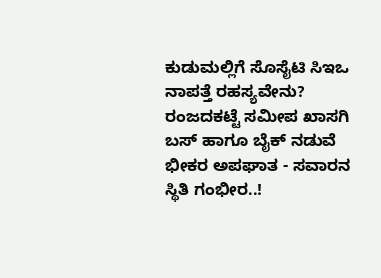ಕುಡುಮಲ್ಲಿಗೆ ಸೊಸೈಟಿ ಸಿಇಒ ನಾಪತ್ತೆ ರಹಸ್ಯವೇನು?
ರಂಜದಕಟ್ಟೆ ಸಮೀಪ ಖಾಸಗಿ ಬಸ್ ಹಾಗೂ ಬೈಕ್ ನಡುವೆ ಭೀಕರ ಅಪಘಾತ - ಸವಾರನ ಸ್ಥಿತಿ ಗಂಭೀರ..!